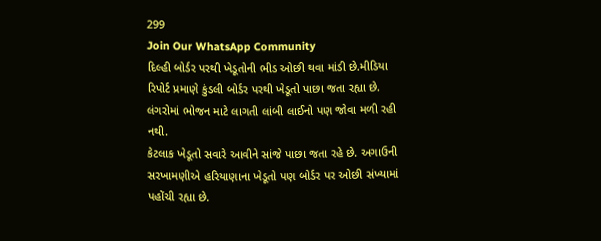299
Join Our WhatsApp Community
દિલ્હી બોર્ડર પરથી ખેડૂતોની ભીડ ઓછી થવા માંડી છે.મીડિયા રિપોર્ટ પ્રમાણે કુંડલી બોર્ડર પરથી ખેડૂતો પાછા જતા રહ્યા છે. લંગરોમાં ભોજન માટે લાગતી લાંબી લાઈનો પણ જોવા મળી રહી નથી.
કેટલાક ખેડૂતો સવારે આવીને સાંજે પાછા જતા રહે છે. અગાઉની સરખામણીએ હરિયાણાના ખેડૂતો પણ બોર્ડર પર ઓછી સંખ્યામાં પહોંચી રહ્યા છે.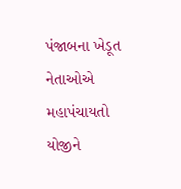પંજાબના ખેડૂત નેતાઓએ મહાપંચાયતો યોજીને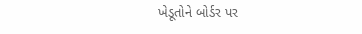ખેડૂતોને બોર્ડર પર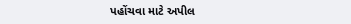પહોંચવા માટે અપીલ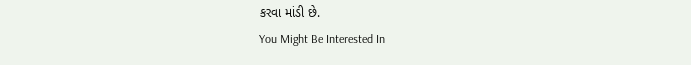કરવા માંડી છે.
You Might Be Interested In